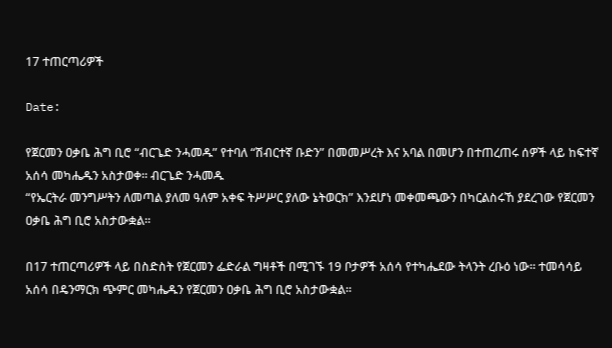17 ተጠርጣሪዎች

Date:

የጀርመን ዐቃቤ ሕግ ቢሮ “ብርጌድ ንሓመዱ” የተባለ “ሽብርተኛ ቡድን” በመመሥረት እና አባል በመሆን በተጠረጠሩ ሰዎች ላይ ከፍተኛ አሰሳ መካሔዱን አስታወቀ። ብርጌድ ንሓመዱ
“የኤርትራ መንግሥትን ለመጣል ያለመ ዓለም አቀፍ ትሥሥር ያለው ኔትወርክ” እንደሆነ መቀመጫውን በካርልስሩኸ ያደረገው የጀርመን ዐቃቤ ሕግ ቢሮ አስታውቋል።

በ17 ተጠርጣሪዎች ላይ በስድስት የጀርመን ፌድራል ግዛቶች በሚገኙ 19 ቦታዎች አሰሳ የተካሔደው ትላንት ረቡዕ ነው። ተመሳሳይ አሰሳ በዴንማርክ ጭምር መካሔዱን የጀርመን ዐቃቤ ሕግ ቢሮ አስታውቋል።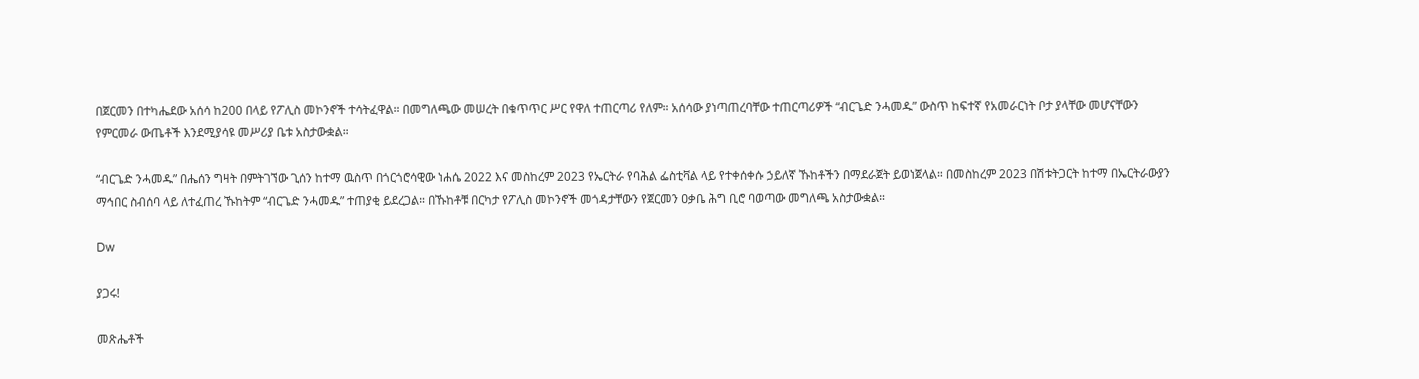በጀርመን በተካሔደው አሰሳ ከ200 በላይ የፖሊስ መኮንኖች ተሳትፈዋል። በመግለጫው መሠረት በቁጥጥር ሥር የዋለ ተጠርጣሪ የለም። አሰሳው ያነጣጠረባቸው ተጠርጣሪዎች “ብርጌድ ንሓመዱ” ውስጥ ከፍተኛ የአመራርነት ቦታ ያላቸው መሆናቸውን የምርመራ ውጤቶች እንደሚያሳዩ መሥሪያ ቤቱ አስታውቋል።

“ብርጌድ ንሓመዱ” በሔሰን ግዛት በምትገኘው ጊሰን ከተማ ዉስጥ በጎርጎሮሳዊው ነሐሴ 2022 እና መስከረም 2023 የኤርትራ የባሕል ፌስቲቫል ላይ የተቀሰቀሱ ኃይለኛ ኹከቶችን በማደራጀት ይወነጀላል። በመስከረም 2023 በሽቱትጋርት ከተማ በኤርትራውያን ማኅበር ስብሰባ ላይ ለተፈጠረ ኹከትም “ብርጌድ ንሓመዱ” ተጠያቂ ይደረጋል። በኹከቶቹ በርካታ የፖሊስ መኮንኖች መጎዳታቸውን የጀርመን ዐቃቤ ሕግ ቢሮ ባወጣው መግለጫ አስታውቋል።

Dw

ያጋሩ!

መጽሔቶች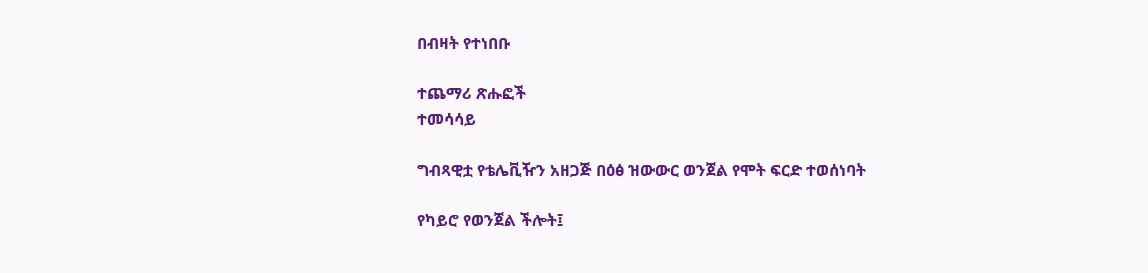በብዛት የተነበቡ

ተጨማሪ ጽሑፎች
ተመሳሳይ

ግብጻዊቷ የቴሌቪዥን አዘጋጅ በዕፅ ዝውውር ወንጀል የሞት ፍርድ ተወሰነባት

የካይሮ የወንጀል ችሎት፤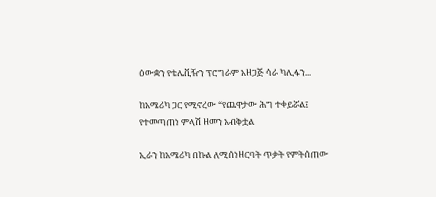ዕውቋን የቴሌቪዥን ፕሮግራም አዘጋጅ ሳራ ካሊፋን...

ከአሜሪካ ጋር የሚኖረው “የጨዋታው ሕግ ተቀይሯል፤ የተመጣጠነ ምላሽ ዘመን አብቅቷል

ኢራን ከአሜሪካ በኩል ለሚሰነዘርባት ጥቃት የምትሰጠው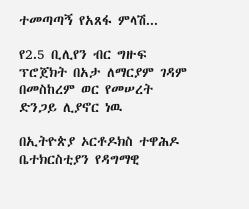ተመጣጣኝ የአጸፋ ምላሽ...

የ2.5 ቢሊየን ብር ግዙፍ ፕሮጀክት በአታ ለማርያም ገዳም በመስከረም ወር የመሠረት ድንጋይ ሊያኖር ነዉ

በኢትዮጵያ ኦርቶዶክስ ተዋሕዶ ቤተክርስቲያን የዳግማዊ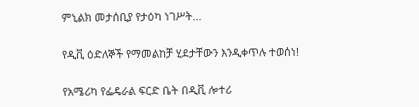ምኒልክ መታሰቢያ የታዕካ ነገሥት...

የዲቪ ዕድለኞች የማመልከቻ ሂደታቸውን እንዲቀጥሉ ተወሰነ!

የአሜሪካ የፌዴራል ፍርድ ቤት በዲቪ ሎተሪ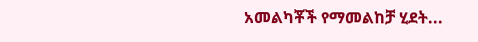አመልካቾች የማመልከቻ ሂደት...